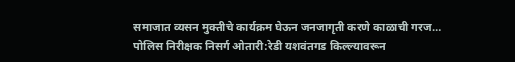समाजात व्यसन मुक्तीचे कार्यक्रम घेऊन जनजागृती करणे काळाची गरज…
पोलिस निरीक्षक निसर्ग ओतारी:रेडी यशवंतगड किल्ल्यावरून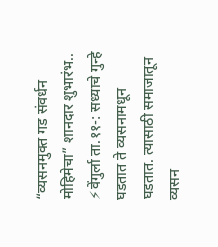“व्यसनमुक्त गड संवर्धन मोहिमेचा” शानदार शुभारंभ.. ⚡वेंगुर्ला ता.११-: सध्याचे गुन्हे घडतात ते व्यसनामधून घडतात. त्यासाठी समाजातून व्यसन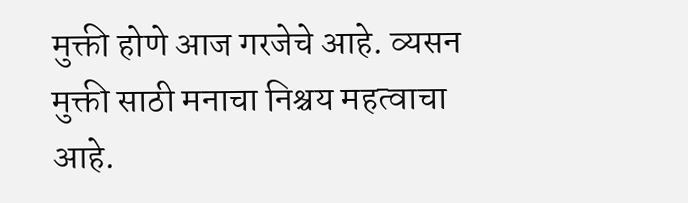मुक्ती होणे आज गरजेचे आहे. व्यसन मुक्ती साठी मनाचा निश्चय महत्वाचा आहे.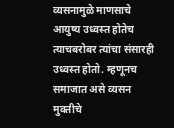व्यसनामुळे माणसाचे आयुष्य उध्वस्त होतेच त्याचबरोबर त्यांचा संसारही उध्वस्त होतो. म्हणूनच समाजात असे व्यसन मुक्तीचे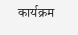कार्यक्रम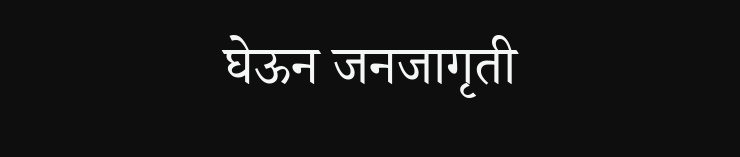घेऊन जनजागृती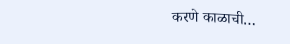करणे काळाची…